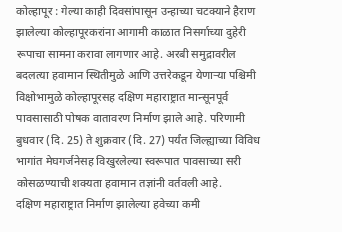कोल्हापूर : गेल्या काही दिवसांपासून उन्हाच्या चटक्याने हैराण झालेल्या कोल्हापूरकरांना आगामी काळात निसर्गाच्या दुहेरी रूपाचा सामना करावा लागणार आहे. अरबी समुद्रावरील बदलत्या हवामान स्थितीमुळे आणि उत्तरेकडून येणाऱ्या पश्चिमी विक्षोभामुळे कोल्हापूरसह दक्षिण महाराष्ट्रात मान्सूनपूर्व पावसासाठी पोषक वातावरण निर्माण झाले आहे. परिणामी बुधवार (दि. 25) ते शुक्रवार (दि. 27) पर्यंत जिल्ह्याच्या विविध भागांत मेघगर्जनेसह विखुरलेल्या स्वरूपात पावसाच्या सरी कोसळण्याची शक्यता हवामान तज्ञांनी वर्तवली आहे.
दक्षिण महाराष्ट्रात निर्माण झालेल्या हवेच्या कमी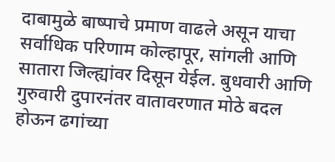दाबामुळे बाष्पाचे प्रमाण वाढले असून याचा सर्वाधिक परिणाम कोल्हापूर, सांगली आणि सातारा जिल्ह्यांवर दिसून येईल. बुधवारी आणि गुरुवारी दुपारनंतर वातावरणात मोठे बदल होऊन ढगांच्या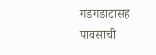गडगडाटासह पावसाची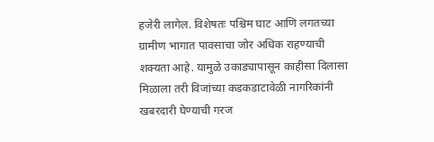हजेरी लागेल. विशेषतः पश्चिम घाट आणि लगतच्या ग्रामीण भागात पावसाचा जोर अधिक राहण्याची शक्यता आहे. यामुळे उकाड्यापासून काहीसा दिलासा मिळाला तरी विजांच्या कडकडाटावेळी नागरिकांनी खबरदारी घेण्याची गरज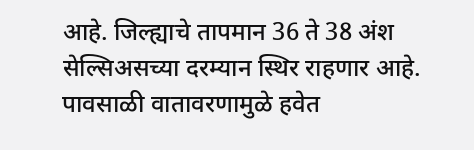आहे. जिल्ह्याचे तापमान 36 ते 38 अंश सेल्सिअसच्या दरम्यान स्थिर राहणार आहे. पावसाळी वातावरणामुळे हवेत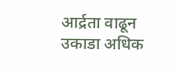आर्द्रता वाढून उकाडा अधिक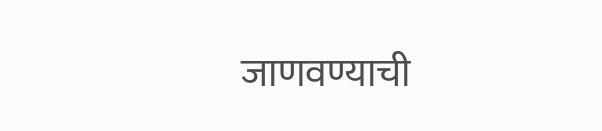जाणवण्याची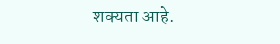शक्यता आहे.